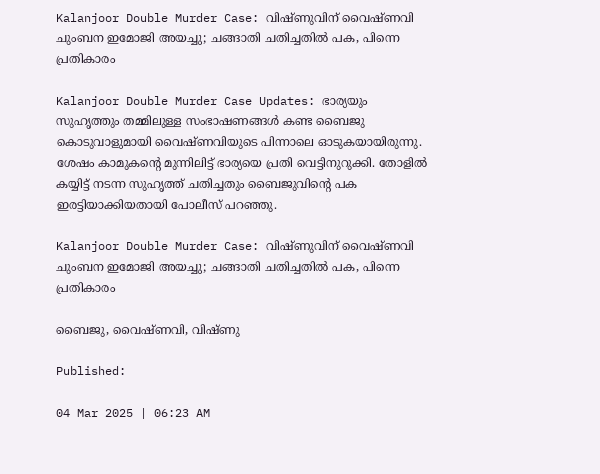Kalanjoor Double Murder Case: വിഷ്ണുവിന് വൈഷ്ണവി ചുംബന ഇമോജി അയച്ചു; ചങ്ങാതി ചതിച്ചതില്‍ പക, പിന്നെ പ്രതികാരം

Kalanjoor Double Murder Case Updates: ഭാര്യയും സുഹൃത്തും തമ്മിലുള്ള സംഭാഷണങ്ങള്‍ കണ്ട ബൈജു കൊടുവാളുമായി വൈഷ്ണവിയുടെ പിന്നാലെ ഓടുകയായിരുന്നു. ശേഷം കാമുകന്റെ മുന്നിലിട്ട് ഭാര്യയെ പ്രതി വെട്ടിനുറുക്കി. തോളില്‍ കയ്യിട്ട് നടന്ന സുഹൃത്ത് ചതിച്ചതും ബൈജുവിന്റെ പക ഇരട്ടിയാക്കിയതായി പോലീസ് പറഞ്ഞു.

Kalanjoor Double Murder Case: വിഷ്ണുവിന് വൈഷ്ണവി ചുംബന ഇമോജി അയച്ചു; ചങ്ങാതി ചതിച്ചതില്‍ പക, പിന്നെ പ്രതികാരം

ബൈജു, വൈഷ്ണവി, വിഷ്ണു

Published:

04 Mar 2025 | 06:23 AM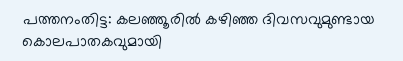പത്തനംതിട്ട: കലഞ്ഞൂരില്‍ കഴിഞ്ഞ ദിവസവുമുണ്ടായ കൊലപാതകവുമായി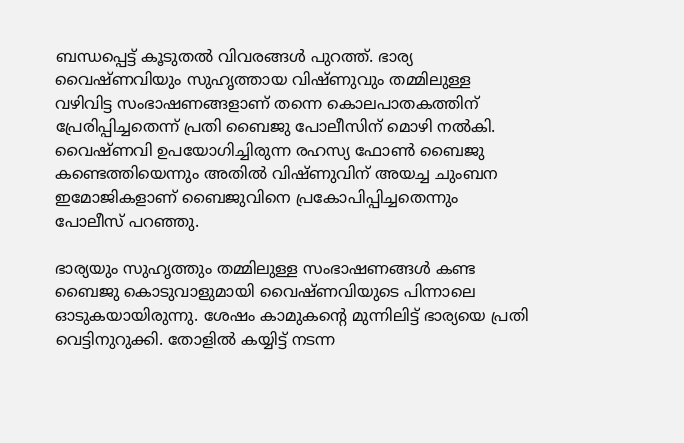ബന്ധപ്പെട്ട് കൂടുതല്‍ വിവരങ്ങള്‍ പുറത്ത്. ഭാര്യ വൈഷ്ണവിയും സുഹൃത്തായ വിഷ്ണുവും തമ്മിലുള്ള വഴിവിട്ട സംഭാഷണങ്ങളാണ് തന്നെ കൊലപാതകത്തിന് പ്രേരിപ്പിച്ചതെന്ന് പ്രതി ബൈജു പോലീസിന് മൊഴി നല്‍കി. വൈഷ്ണവി ഉപയോഗിച്ചിരുന്ന രഹസ്യ ഫോണ്‍ ബൈജു കണ്ടെത്തിയെന്നും അതില്‍ വിഷ്ണുവിന് അയച്ച ചുംബന ഇമോജികളാണ് ബൈജുവിനെ പ്രകോപിപ്പിച്ചതെന്നും പോലീസ് പറഞ്ഞു.

ഭാര്യയും സുഹൃത്തും തമ്മിലുള്ള സംഭാഷണങ്ങള്‍ കണ്ട ബൈജു കൊടുവാളുമായി വൈഷ്ണവിയുടെ പിന്നാലെ ഓടുകയായിരുന്നു. ശേഷം കാമുകന്റെ മുന്നിലിട്ട് ഭാര്യയെ പ്രതി വെട്ടിനുറുക്കി. തോളില്‍ കയ്യിട്ട് നടന്ന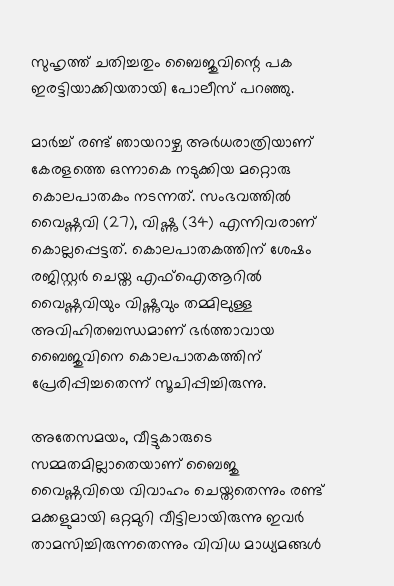സുഹൃത്ത് ചതിച്ചതും ബൈജുവിന്റെ പക ഇരട്ടിയാക്കിയതായി പോലീസ് പറഞ്ഞു.

മാര്‍ച്ച് രണ്ട് ഞായറാഴ്ച അര്‍ധരാത്രിയാണ് കേരളത്തെ ഒന്നാകെ നടുക്കിയ മറ്റൊരു കൊലപാതകം നടന്നത്. സംഭവത്തില്‍ വൈഷ്ണവി (27), വിഷ്ണു (34) എന്നിവരാണ് കൊല്ലപ്പെട്ടത്. കൊലപാതകത്തിന് ശേഷം രജിസ്റ്റര്‍ ചെയ്ത എഫ്‌ഐആറില്‍ വൈഷ്ണവിയും വിഷ്ണുവും തമ്മിലുള്ള അവിഹിതബന്ധമാണ് ഭര്‍ത്താവായ ബൈജുവിനെ കൊലപാതകത്തിന് പ്രേരിപ്പിച്ചതെന്ന് സൂചിപ്പിച്ചിരുന്നു.

അതേസമയം, വീട്ടുകാരുടെ സമ്മതമില്ലാതെയാണ് ബൈജു വൈഷ്ണവിയെ വിവാഹം ചെയ്തതെന്നും രണ്ട് മക്കളുമായി ഒറ്റമുറി വീട്ടിലായിരുന്നു ഇവര്‍ താമസിച്ചിരുന്നതെന്നും വിവിധ മാധ്യമങ്ങള്‍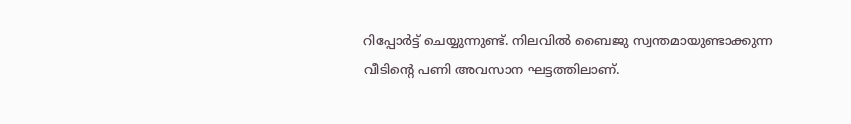റിപ്പോര്‍ട്ട് ചെയ്യുന്നുണ്ട്. നിലവില്‍ ബൈജു സ്വന്തമായുണ്ടാക്കുന്ന വീടിന്റെ പണി അവസാന ഘട്ടത്തിലാണ്.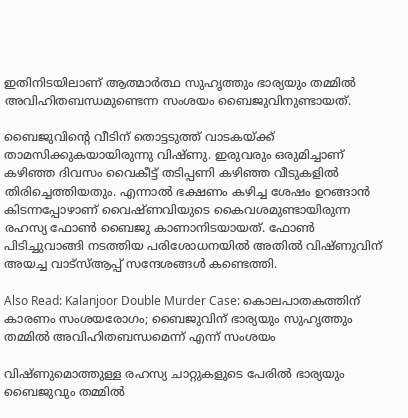ഇതിനിടയിലാണ് ആത്മാര്‍ത്ഥ സുഹൃത്തും ഭാര്യയും തമ്മില്‍ അവിഹിതബന്ധമുണ്ടെന്ന സംശയം ബൈജുവിനുണ്ടായത്.

ബൈജുവിന്റെ വീടിന് തൊട്ടടുത്ത് വാടകയ്ക്ക് താമസിക്കുകയായിരുന്നു വിഷ്ണു. ഇരുവരും ഒരുമിച്ചാണ് കഴിഞ്ഞ ദിവസം വൈകീട്ട് തടിപ്പണി കഴിഞ്ഞ വീടുകളില്‍ തിരിച്ചെത്തിയതും. എന്നാല്‍ ഭക്ഷണം കഴിച്ച ശേഷം ഉറങ്ങാന്‍ കിടന്നപ്പോഴാണ് വൈഷ്ണവിയുടെ കൈവശമുണ്ടായിരുന്ന രഹസ്യ ഫോണ്‍ ബൈജു കാണാനിടയായത്. ഫോണ്‍ പിടിച്ചുവാങ്ങി നടത്തിയ പരിശോധനയില്‍ അതില്‍ വിഷ്ണുവിന് അയച്ച വാട്‌സ്ആപ്പ് സന്ദേശങ്ങള്‍ കണ്ടെത്തി.

Also Read: Kalanjoor Double Murder Case: കൊലപാതകത്തിന് കാരണം സംശയരോഗം; ബൈജുവിന് ഭാര്യയും സുഹൃത്തും തമ്മില്‍ അവിഹിതബന്ധമെന്ന് എന്ന് സംശയം

വിഷ്ണുമൊത്തുള്ള രഹസ്യ ചാറ്റുകളുടെ പേരില്‍ ഭാര്യയും ബൈജുവും തമ്മില്‍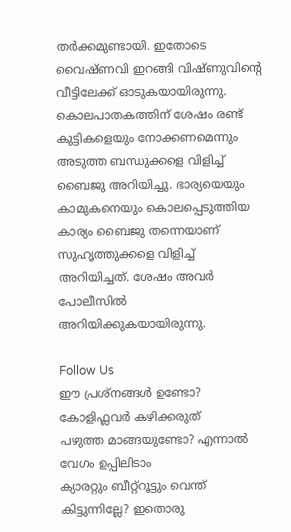തര്‍ക്കമുണ്ടായി. ഇതോടെ വൈഷ്ണവി ഇറങ്ങി വിഷ്ണുവിന്റെ വീട്ടിലേക്ക് ഓടുകയായിരുന്നു. കൊലപാതകത്തിന് ശേഷം രണ്ട് കുട്ടികളെയും നോക്കണമെന്നും അടുത്ത ബന്ധുക്കളെ വിളിച്ച് ബൈജു അറിയിച്ചു. ഭാര്യയെയും കാമുകനെയും കൊലപ്പെടുത്തിയ കാര്യം ബൈജു തന്നെയാണ് സുഹൃത്തുക്കളെ വിളിച്ച് അറിയിച്ചത്. ശേഷം അവര്‍ പോലീസില്‍ അറിയിക്കുകയായിരുന്നു.

Follow Us
ഈ പ്രശ്നങ്ങൾ ഉണ്ടോ? കോളിഫ്ലവർ കഴിക്കരുത്
പഴുത്ത മാങ്ങയുണ്ടോ? എന്നാല്‍ വേഗം ഉപ്പിലിടാം
ക്യാരറ്റും ബീറ്റ്‌റൂട്ടും വെന്ത് കിട്ടുന്നില്ലേ? ഇതൊരു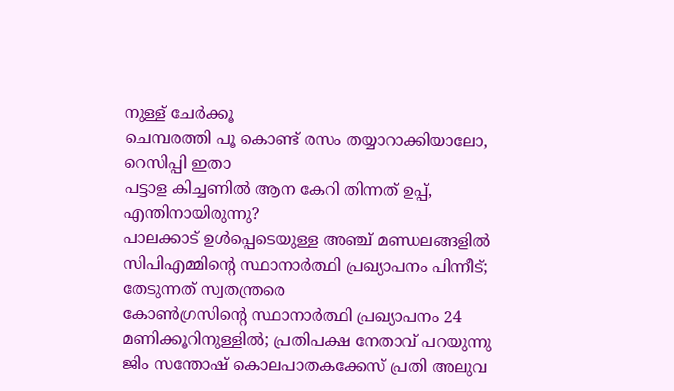നുള്ള് ചേർക്കൂ
ചെമ്പരത്തി പൂ കൊണ്ട് രസം തയ്യാറാക്കിയാലോ, റെസിപ്പി ഇതാ
പട്ടാള കിച്ചണിൽ ആന കേറി തിന്നത് ഉപ്പ്, എന്തിനായിരുന്നു?
പാലക്കാട് ഉള്‍പ്പെടെയുള്ള അഞ്ച് മണ്ഡലങ്ങളില്‍ സിപിഎമ്മിന്റെ സ്ഥാനാര്‍ത്ഥി പ്രഖ്യാപനം പിന്നീട്; തേടുന്നത് സ്വതന്ത്രരെ
കോണ്‍ഗ്രസിന്റെ സ്ഥാനാര്‍ത്ഥി പ്രഖ്യാപനം 24 മണിക്കൂറിനുള്ളില്‍; പ്രതിപക്ഷ നേതാവ് പറയുന്നു
ജിം സന്തോഷ് കൊലപാതകക്കേസ് പ്രതി അലുവ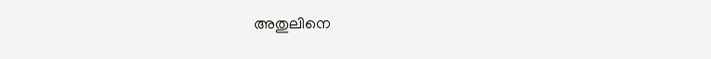അതുലിനെ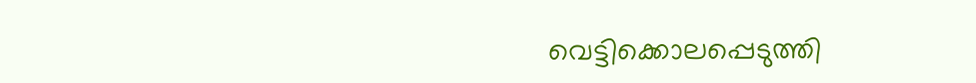വെട്ടിക്കൊലപ്പെടുത്തി